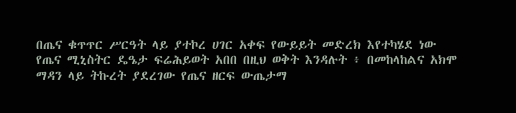በጤና ቁጥጥር ሥርዓት ላይ ያተኮረ ሀገር አቀፍ የውይይት መድረክ እየተካሄደ ነው
የጤና ሚኒስትር ዴዔታ ፍሬሕይወት አበበ በዚህ ወቅት እንዳሉት ፥ በመከላከልና አክሞ ማዳን ላይ ትኩረት ያደረገው የጤና ዘርፍ ውጤታማ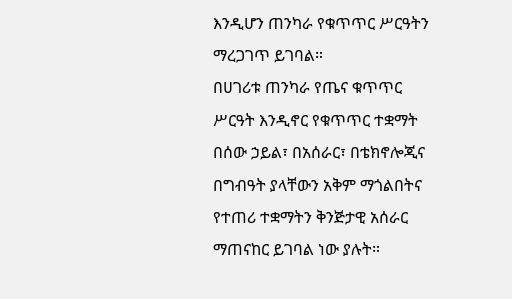እንዲሆን ጠንካራ የቁጥጥር ሥርዓትን ማረጋገጥ ይገባል።
በሀገሪቱ ጠንካራ የጤና ቁጥጥር ሥርዓት እንዲኖር የቁጥጥር ተቋማት በሰው ኃይል፣ በአሰራር፣ በቴክኖሎጂና በግብዓት ያላቸውን አቅም ማጎልበትና የተጠሪ ተቋማትን ቅንጅታዊ አሰራር ማጠናከር ይገባል ነው ያሉት።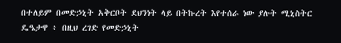በተለይም በመድኃኒት አቅርቦት ደህንነት ላይ በትኩረት እየተሰራ ነው ያሉት ሚኒስትር ዴዔታዋ ፥ በዚህ ረገድ የመድኃኒት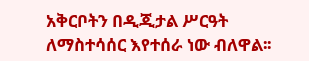አቅርቦትን በዲጂታል ሥርዓት ለማስተሳሰር እየተሰራ ነው ብለዋል፡፡